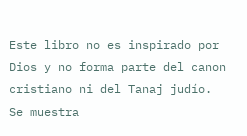Este libro no es inspirado por Dios y no forma parte del canon cristiano ni del Tanaj judío. Se muestra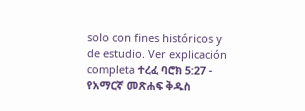solo con fines históricos y de estudio. Ver explicación completa ተረፈ ባሮክ 5:27 - የአማርኛ መጽሐፍ ቅዱስ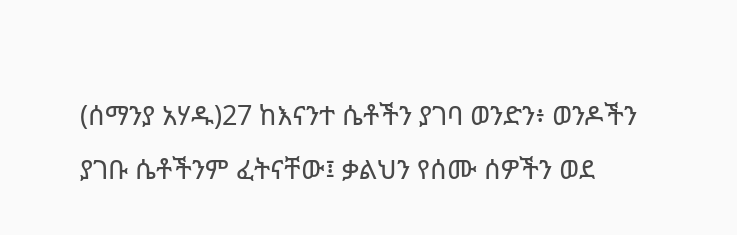(ሰማንያ አሃዱ)27 ከእናንተ ሴቶችን ያገባ ወንድን፥ ወንዶችን ያገቡ ሴቶችንም ፈትናቸው፤ ቃልህን የሰሙ ሰዎችን ወደ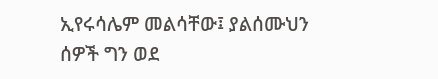ኢየሩሳሌም መልሳቸው፤ ያልሰሙህን ሰዎች ግን ወደ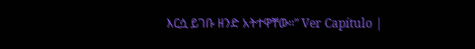እርሷ ይገቡ ዘንድ አትተዋቸው።” Ver Capítulo |